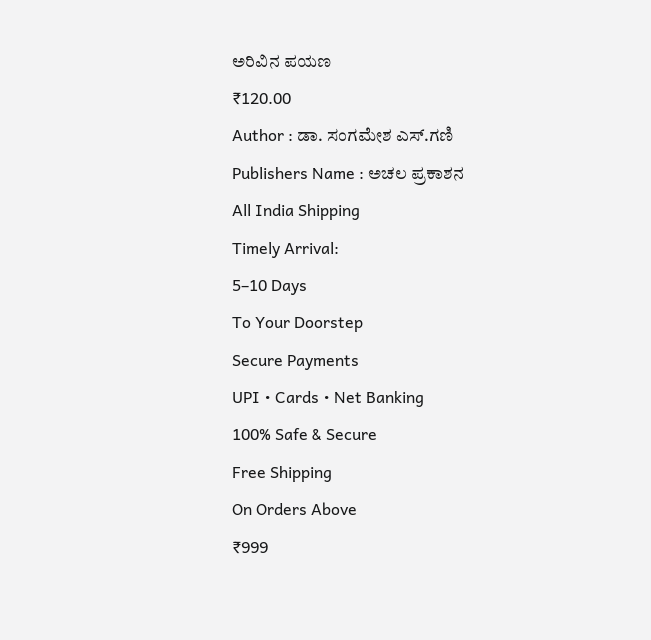ಅರಿವಿನ ಪಯಣ
₹120.00
Author : ಡಾ. ಸಂಗಮೇಶ ಎಸ್.ಗಣಿ
Publishers Name : ಅಚಲ ಪ್ರಕಾಶನ
All India Shipping
Timely Arrival:
5–10 Days
To Your Doorstep
Secure Payments
UPI • Cards • Net Banking
100% Safe & Secure
Free Shipping
On Orders Above
₹999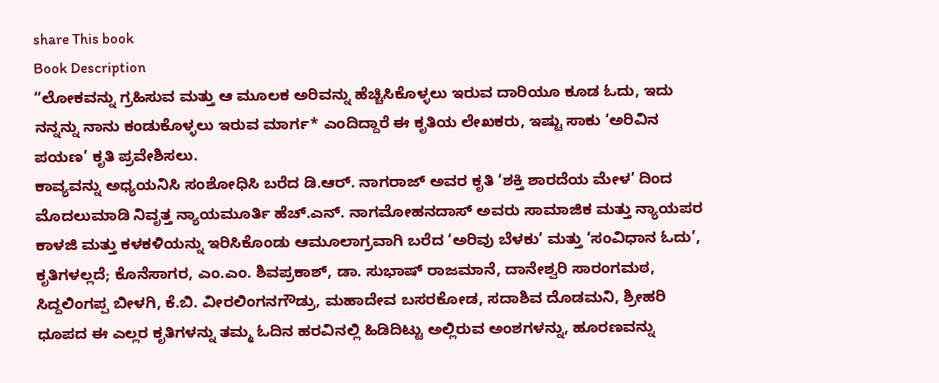share This book
Book Description
“ಲೋಕವನ್ನು ಗ್ರಹಿಸುವ ಮತ್ತು ಆ ಮೂಲಕ ಅರಿವನ್ನು ಹೆಚ್ಚಿಸಿಕೊಳ್ಳಲು ಇರುವ ದಾರಿಯೂ ಕೂಡ ಓದು, ಇದು ನನ್ನನ್ನು ನಾನು ಕಂಡುಕೊಳ್ಳಲು ಇರುವ ಮಾರ್ಗ* ಎಂದಿದ್ದಾರೆ ಈ ಕೃತಿಯ ಲೇಖಕರು, ಇಷ್ಟು ಸಾಕು ‘ಅರಿವಿನ ಪಯಣ’ ಕೃತಿ ಪ್ರವೇಶಿಸಲು.
ಕಾವ್ಯವನ್ನು ಅಧ್ಯಯನಿಸಿ ಸಂಶೋಧಿಸಿ ಬರೆದ ಡಿ.ಆರ್. ನಾಗರಾಜ್ ಅವರ ಕೃತಿ ‘ಶಕ್ತಿ ಶಾರದೆಯ ಮೇಳ’ ದಿಂದ ಮೊದಲುಮಾಡಿ ನಿವೃತ್ತ ನ್ಯಾಯಮೂರ್ತಿ ಹೆಚ್.ಎನ್. ನಾಗಮೋಹನದಾಸ್ ಅವರು ಸಾಮಾಜಿಕ ಮತ್ತು ನ್ಯಾಯಪರ ಕಾಳಜಿ ಮತ್ತು ಕಳಕಳಿಯನ್ನು ಇರಿಸಿಕೊಂಡು ಆಮೂಲಾಗ್ರವಾಗಿ ಬರೆದ ‘ಅರಿವು ಬೆಳಕು’ ಮತ್ತು ‘ಸಂವಿಧಾನ ಓದು’, ಕೃತಿಗಳಲ್ಲದೆ; ಕೊನೆಸಾಗರ, ಎಂ.ಎಂ. ಶಿವಪ್ರಕಾಶ್, ಡಾ. ಸುಭಾಷ್ ರಾಜಮಾನೆ, ದಾನೇಶ್ವರಿ ಸಾರಂಗಮಠ, ಸಿದ್ದಲಿಂಗಪ್ಪ ಬೀಳಗಿ, ಕೆ.ಬಿ. ವೀರಲಿಂಗನಗೌಡ್ರು, ಮಹಾದೇವ ಬಸರಕೋಡ, ಸದಾಶಿವ ದೊಡಮನಿ, ಶ್ರೀಹರಿ ಧೂಪದ ಈ ಎಲ್ಲರ ಕೃತಿಗಳನ್ನು ತಮ್ಮ ಓದಿನ ಹರವಿನಲ್ಲಿ ಹಿಡಿದಿಟ್ಟು ಅಲ್ಲಿರುವ ಅಂಶಗಳನ್ನು, ಹೂರಣವನ್ನು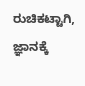ರುಚಿಕಟ್ಟಾಗಿ, ಜ್ಞಾನಕ್ಕೆ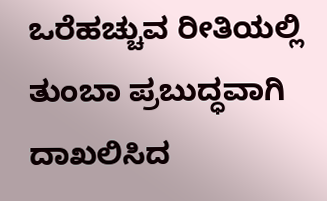ಒರೆಹಚ್ಚುವ ರೀತಿಯಲ್ಲಿ ತುಂಬಾ ಪ್ರಬುದ್ಧವಾಗಿ ದಾಖಲಿಸಿದ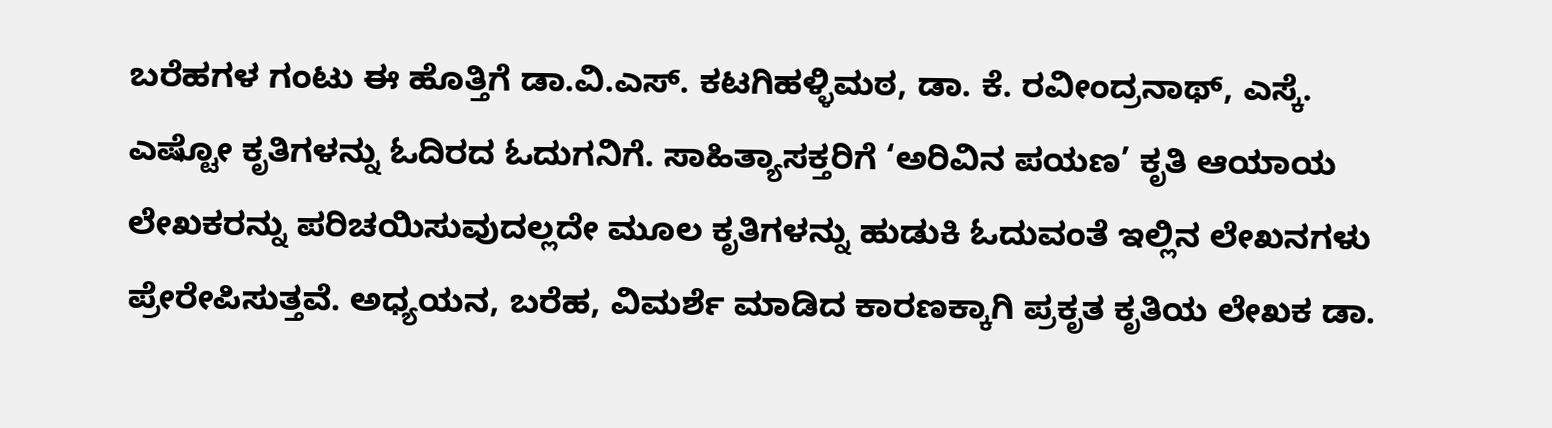ಬರೆಹಗಳ ಗಂಟು ಈ ಹೊತ್ತಿಗೆ ಡಾ.ವಿ.ಎಸ್. ಕಟಗಿಹಳ್ಳಿಮಠ, ಡಾ. ಕೆ. ರವೀಂದ್ರನಾಥ್, ಎಸ್ಕೆ.
ಎಷ್ಟೋ ಕೃತಿಗಳನ್ನು ಓದಿರದ ಓದುಗನಿಗೆ. ಸಾಹಿತ್ಯಾಸಕ್ತರಿಗೆ ‘ಅರಿವಿನ ಪಯಣ’ ಕೃತಿ ಆಯಾಯ ಲೇಖಕರನ್ನು ಪರಿಚಯಿಸುವುದಲ್ಲದೇ ಮೂಲ ಕೃತಿಗಳನ್ನು ಹುಡುಕಿ ಓದುವಂತೆ ಇಲ್ಲಿನ ಲೇಖನಗಳು ಪ್ರೇರೇಪಿಸುತ್ತವೆ. ಅಧ್ಯಯನ, ಬರೆಹ, ವಿಮರ್ಶೆ ಮಾಡಿದ ಕಾರಣಕ್ಕಾಗಿ ಪ್ರಕೃತ ಕೃತಿಯ ಲೇಖಕ ಡಾ.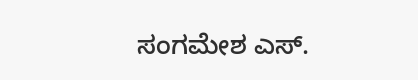ಸಂಗಮೇಶ ಎಸ್.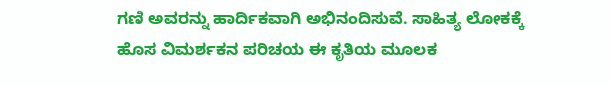ಗಣಿ ಅವರನ್ನು ಹಾರ್ದಿಕವಾಗಿ ಅಭಿನಂದಿಸುವೆ. ಸಾಹಿತ್ಯ ಲೋಕಕ್ಕೆ ಹೊಸ ವಿಮರ್ಶಕನ ಪರಿಚಯ ಈ ಕೃತಿಯ ಮೂಲಕ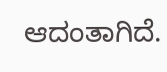ಆದಂತಾಗಿದೆ.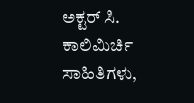ಅಕ್ಟರ್ ಸಿ. ಕಾಲಿಮಿರ್ಚಿ
ಸಾಹಿತಿಗಳು,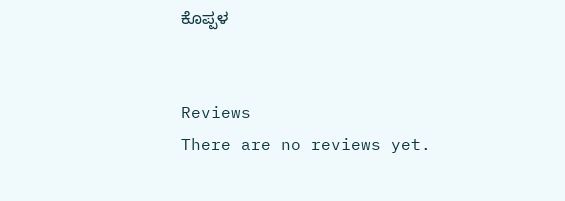ಕೊಪ್ಪಳ


Reviews
There are no reviews yet.